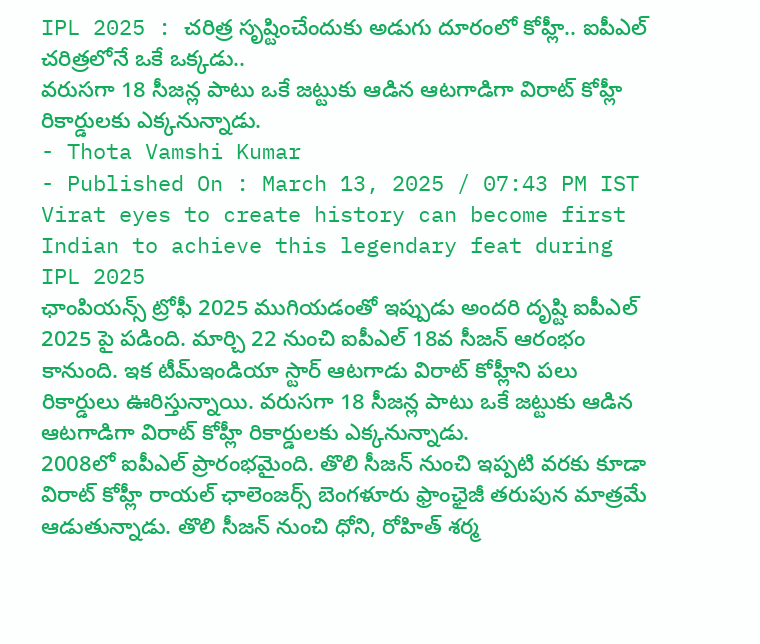IPL 2025 : చరిత్ర సృష్టించేందుకు అడుగు దూరంలో కోహ్లీ.. ఐపీఎల్ చరిత్రలోనే ఒకే ఒక్కడు..
వరుసగా 18 సీజన్ల పాటు ఒకే జట్టుకు ఆడిన ఆటగాడిగా విరాట్ కోహ్లీ రికార్డులకు ఎక్కనున్నాడు.
- Thota Vamshi Kumar
- Published On : March 13, 2025 / 07:43 PM IST
Virat eyes to create history can become first Indian to achieve this legendary feat during IPL 2025
ఛాంపియన్స్ ట్రోఫీ 2025 ముగియడంతో ఇప్పుడు అందరి దృష్టి ఐపీఎల్ 2025 పై పడింది. మార్చి 22 నుంచి ఐపీఎల్ 18వ సీజన్ ఆరంభం కానుంది. ఇక టీమ్ఇండియా స్టార్ ఆటగాడు విరాట్ కోహ్లీని పలు రికార్డులు ఊరిస్తున్నాయి. వరుసగా 18 సీజన్ల పాటు ఒకే జట్టుకు ఆడిన ఆటగాడిగా విరాట్ కోహ్లీ రికార్డులకు ఎక్కనున్నాడు.
2008లో ఐపీఎల్ ప్రారంభమైంది. తొలి సీజన్ నుంచి ఇప్పటి వరకు కూడా విరాట్ కోహ్లీ రాయల్ ఛాలెంజర్స్ బెంగళూరు ఫ్రాంఛైజీ తరుపున మాత్రమే ఆడుతున్నాడు. తొలి సీజన్ నుంచి ధోని, రోహిత్ శర్మ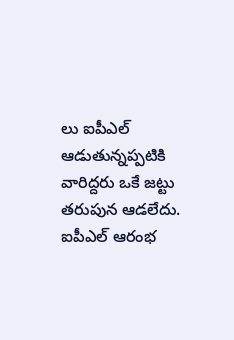లు ఐపీఎల్ ఆడుతున్నప్పటికి వారిద్దరు ఒకే జట్టు తరుపున ఆడలేదు. ఐపీఎల్ ఆరంభ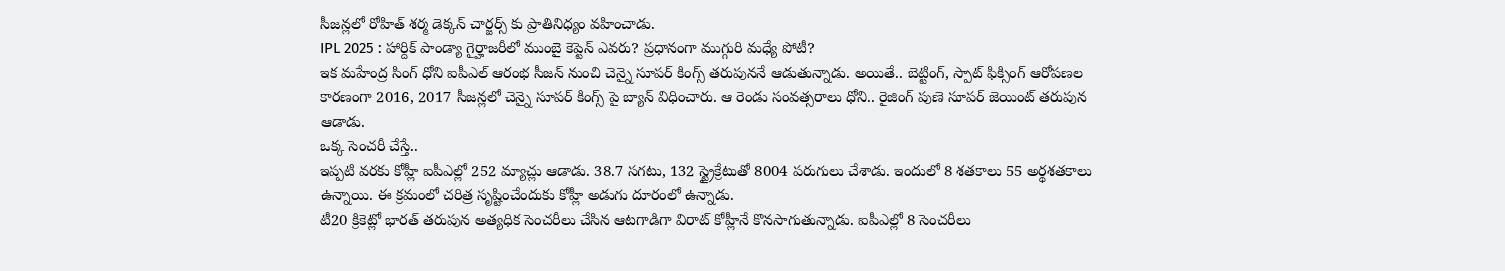సీజన్లలో రోహిత్ శర్మ డెక్కన్ చార్జర్స్ కు ప్రాతినిధ్యం వహించాడు.
IPL 2025 : హార్దిక్ పాండ్యా గైర్హాజరీలో ముంబై కెప్టెన్ ఎవరు? ప్రధానంగా ముగ్గురి మధ్యే పోటీ?
ఇక మహేంద్ర సింగ్ ధోని ఐపీఎల్ ఆరంభ సీజన్ నుంచి చెన్నై సూపర్ కింగ్స్ తరుపుననే ఆడుతున్నాడు. అయితే.. బెట్టింగ్, స్పాట్ ఫిక్సింగ్ ఆరోపణల కారణంగా 2016, 2017 సీజన్లలో చెన్నై సూపర్ కింగ్స్ పై బ్యాన్ విధించారు. ఆ రెండు సంవత్సరాలు ధోని.. రైజింగ్ పుణె సూపర్ జెయింట్ తరుపున ఆడాడు.
ఒక్క సెంచరీ చేస్తే..
ఇప్పటి వరకు కోహ్లీ ఐపీఎల్లో 252 మ్యాచ్లు ఆడాడు. 38.7 సగటు, 132 స్ట్రైక్రేటుతో 8004 పరుగులు చేశాడు. ఇందులో 8 శతకాలు 55 అర్థశతకాలు ఉన్నాయి. ఈ క్రమంలో చరిత్ర సృష్టించేందుకు కోహ్లీ అడుగు దూరంలో ఉన్నాడు.
టీ20 క్రికెట్లో భారత్ తరుపున అత్యధిక సెంచరీలు చేసిన ఆటగాడిగా విరాట్ కోహ్లీనే కొనసాగుతున్నాడు. ఐపీఎల్లో 8 సెంచరీలు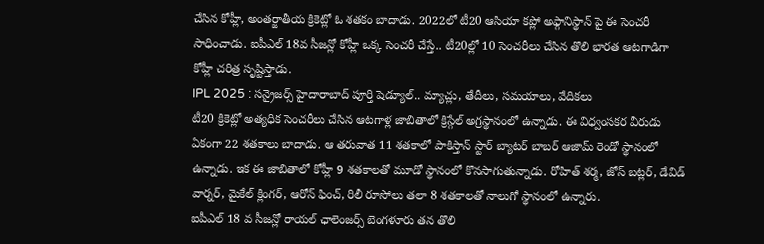చేసిన కోహ్లీ, అంతర్జాతీయ క్రికెట్లో ఓ శతకం బాదాడు. 2022లో టీ20 ఆసియా కప్లో అఫ్గానిస్థాన్ పై ఈ సెంచరీ సాధించాడు. ఐపీఎల్ 18వ సీజన్లో కోహ్లీ ఒక్క సెంచరీ చేస్తే.. టీ20ల్లో 10 సెంచరీలు చేసిన తొలి భారత ఆటగాడిగా కోహ్లీ చరిత్ర సృష్టిస్తాడు.
IPL 2025 : సన్రైజర్స్ హైదారాబాద్ పూర్తి షెడ్యూల్.. మ్యాచ్లు, తేదీలు, సమయాలు, వేదికలు
టీ20 క్రికెట్లో అత్యధిక సెంచరీలు చేసిన ఆటగాళ్ల జాబితాలో క్రిస్గేల్ అగ్రస్థానంలో ఉన్నాడు. ఈ విధ్వంసకర వీరుడు ఏకంగా 22 శతకాలు బాదాడు. ఆ తరువాత 11 శతకాలో పాకిస్తాన్ స్టార్ బ్యాటర్ బాబర్ ఆజామ్ రెండో స్థానంలో ఉన్నాడు. ఇక ఈ జాబితాలో కోహ్లీ 9 శతకాలతో మూడో స్థానంలో కొనసాగుతున్నాడు. రోహిత్ శర్మ, జోస్ బట్లర్, డేవిడ్ వార్నర్, మైకేల్ క్లింగర్, ఆరోన్ ఫించ్, రిలీ రూసోలు తలా 8 శతకాలతో నాలుగో స్థానంలో ఉన్నారు.
ఐపీఎల్ 18 వ సీజన్లో రాయల్ ఛాలెంజర్స్ బెంగళూరు తన తొలి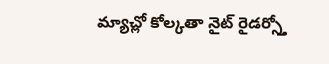మ్యాచ్లో కోల్కతా నైట్ రైడర్స్తో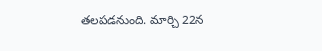తలపడనుంది. మార్చి 22న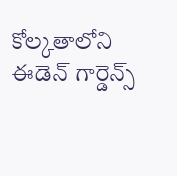కోల్కతాలోని ఈడెన్ గార్డెన్స్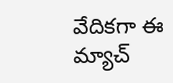వేదికగా ఈ మ్యాచ్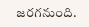జరగనుంది.